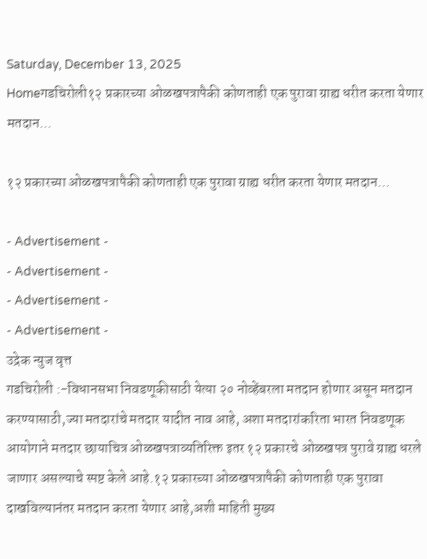Saturday, December 13, 2025
Homeगडचिरोली१२ प्रकारच्या ओळखपत्रापैकी कोणताही एक पुरावा ग्राह्य धरीत करता येणार मतदान...

१२ प्रकारच्या ओळखपत्रापैकी कोणताही एक पुरावा ग्राह्य धरीत करता येणार मतदान…

- Advertisement -
- Advertisement -
- Advertisement -
- Advertisement -
उद्रेक न्युज वृत्त
गडचिरोली :-विधानसभा निवडणूकीसाठी येत्या २० नोव्हेंबरला मतदान होणार असून मतदान करण्यासाठी,ज्या मतदारांचे मतदार यादीत नाव आहे, अशा मतदारांकरिता भारत निवडणूक आयोगाने मतदार छायाचित्र ओळखपत्राव्यतिरिक्त इतर १२ प्रकारचे ओळखपत्र पुरावे ग्राह्य धरले जाणार असल्याचे स्पष्ट केले आहे.१२ प्रकारच्या ओळखपत्रापैकी कोणताही एक पुरावा दाखविल्यानंतर मतदान करता येणार आहे,अशी माहिती मुख्य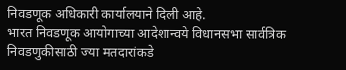निवडणूक अधिकारी कार्यालयाने दिली आहे.
भारत निवडणूक आयोगाच्या आदेशान्वये विधानसभा सार्वत्रिक निवडणुकीसाठी ज्या मतदारांकडे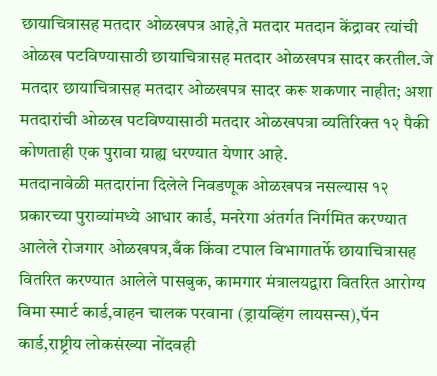छायाचित्रासह मतदार ओळखपत्र आहे,ते मतदार मतदान केंद्रावर त्यांची ओळख पटविण्यासाठी छायाचित्रासह मतदार ओळखपत्र सादर करतील.जे मतदार छायाचित्रासह मतदार ओळखपत्र सादर करू शकणार नाहीत; अशा मतदारांची ओळख पटविण्यासाठी मतदार ओळखपत्रा व्यतिरिक्त १२ पैकी कोणताही एक पुरावा ग्राह्य धरण्यात येणार आहे.
मतदानावेळी मतदारांना दिलेले निवडणूक ओळखपत्र नसल्यास १२ प्रकारच्या पुराव्यांमध्ये आधार कार्ड, मनरेगा अंतर्गत निर्गमित करण्यात आलेले रोजगार ओळखपत्र,बँक किंवा टपाल विभागातर्फे छायाचित्रासह वितरित करण्यात आलेले पासबुक, कामगार मंत्रालयद्वारा वितरित आरोग्य विमा स्मार्ट कार्ड,वाहन चालक परवाना (ड्रायव्हिंग लायसन्स),पॅन कार्ड,राष्ट्रीय लोकसंख्या नोंदवही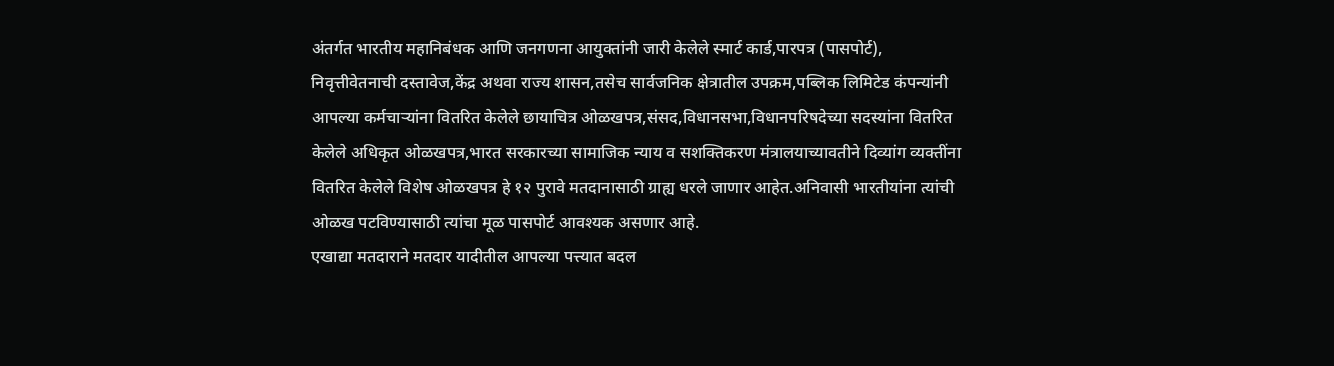अंतर्गत भारतीय महानिबंधक आणि जनगणना आयुक्तांनी जारी केलेले स्मार्ट कार्ड,पारपत्र (पासपोर्ट), निवृत्तीवेतनाची दस्तावेज,केंद्र अथवा राज्य शासन,तसेच सार्वजनिक क्षेत्रातील उपक्रम,पब्लिक लिमिटेड कंपन्यांनी आपल्या कर्मचाऱ्यांना वितरित केलेले छायाचित्र ओळखपत्र,संसद,विधानसभा,विधानपरिषदेच्या सदस्यांना वितरित केलेले अधिकृत ओळखपत्र,भारत सरकारच्या सामाजिक न्याय व सशक्तिकरण मंत्रालयाच्यावतीने दिव्यांग व्यक्तींना वितरित केलेले विशेष ओळखपत्र हे १२ पुरावे मतदानासाठी ग्राह्य धरले जाणार आहेत.अनिवासी भारतीयांना त्यांची ओळख पटविण्यासाठी त्यांचा मूळ पासपोर्ट आवश्यक असणार आहे.
एखाद्या मतदाराने मतदार यादीतील आपल्या पत्त्यात बदल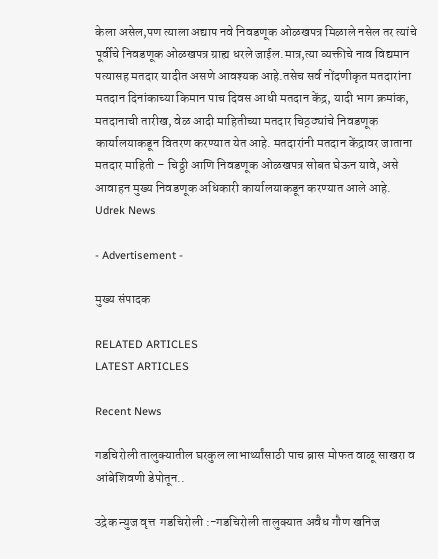केला असेल,पण त्याला अद्याप नवे निवडणूक ओळखपत्र मिळाले नसेल तर त्यांचे पूर्वीचे निवडणूक ओळखपत्र ग्राह्य धरले जाईल.मात्र,त्या व्यक्तीचे नाव विद्यमान पत्यासह मतदार यादीत असणे आवश्यक आहे.तसेच सर्व नोंदणीकृत मतदारांना मतदान दिनांकाच्या किमान पाच दिवस आधी मतदान केंद्र, यादी भाग क्रमांक, मतदानाची तारीख, वेळ आदी माहितीच्या मतदार चिठ्ठ्यांचे निवडणूक कार्यालयाकडून वितरण करण्यात येत आहे. मतदारांनी मतदान केंद्रावर जाताना मतदार माहिती – चिठ्ठी आणि निवडणूक ओळखपत्र सोबत घेऊन यावे, असे आवाहन मुख्य निवडणूक अधिकारी कार्यालयाकडून करण्यात आले आहे.
Udrek News

- Advertisement -

मुख्य संपादक

RELATED ARTICLES
LATEST ARTICLES

Recent News

गडचिरोली तालुक्यातील घरकुल लाभार्थ्यांसाठी पाच ब्रास मोफत वाळू साखरा व आंबेशिवणी डेपोतून..

उद्रेक न्युज वृत्त  गडचिरोली :-गडचिरोली तालुक्यात अवैध गौण खनिज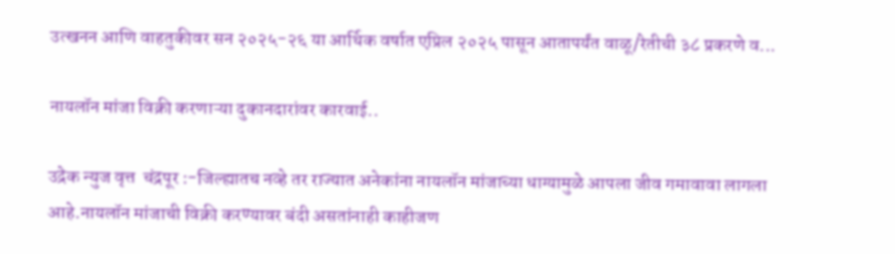उत्खनन आणि वाहतुकीवर सन २०२५-२६ या आर्थिक वर्षात एप्रिल २०२५ पासून आतापर्यंत वाळू/रेतीची ३८ प्रकरणे व...

नायलॉन मांजा विक्री करणाऱ्या दुकानदारांवर कारवाई..

उद्रेक न्युज वृत्त  चंद्रपूर :-जिल्ह्यातच नव्हे तर राज्यात अनेकांना नायलॉन मांजाच्या धाग्यामुळे आपला जीव गमावावा लागला आहे.नायलॉन मांजाची विक्री करण्यावर बंदी असतांनाही काहीजण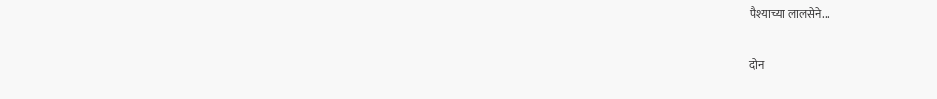पैश्याच्या लालसेने...

दोन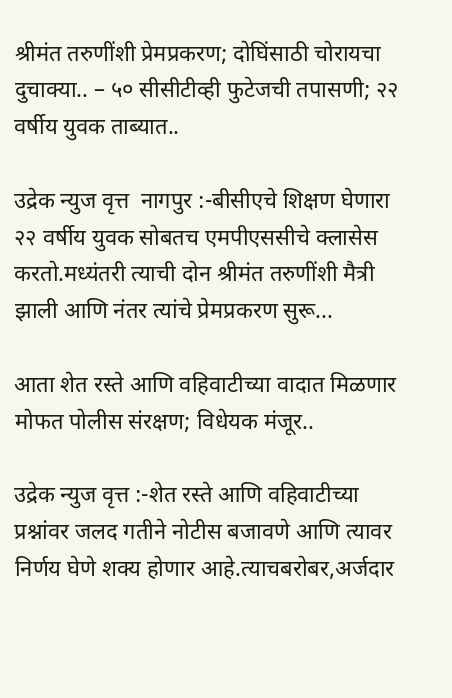श्रीमंत तरुणींशी प्रेमप्रकरण; दोघिंसाठी चोरायचा दुचाक्या.. – ५० सीसीटीव्ही फुटेजची तपासणी; २२ वर्षीय युवक ताब्यात..

उद्रेक न्युज वृत्त  नागपुर :-बीसीएचे शिक्षण घेणारा २२ वर्षीय युवक सोबतच एमपीएससीचे क्लासेस करतो.मध्यंतरी त्याची दोन श्रीमंत तरुणींशी मैत्री झाली आणि नंतर त्यांचे प्रेमप्रकरण सुरू...

आता शेत रस्ते आणि वहिवाटीच्या वादात मिळणार मोफत पोलीस संरक्षण; विधेयक मंजूर..

उद्रेक न्युज वृत्त :-शेत रस्ते आणि वहिवाटीच्या प्रश्नांवर जलद गतीने नोटीस बजावणे आणि त्यावर निर्णय घेणे शक्य होणार आहे.त्याचबरोबर,अर्जदार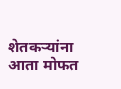शेतकऱ्यांना आता मोफत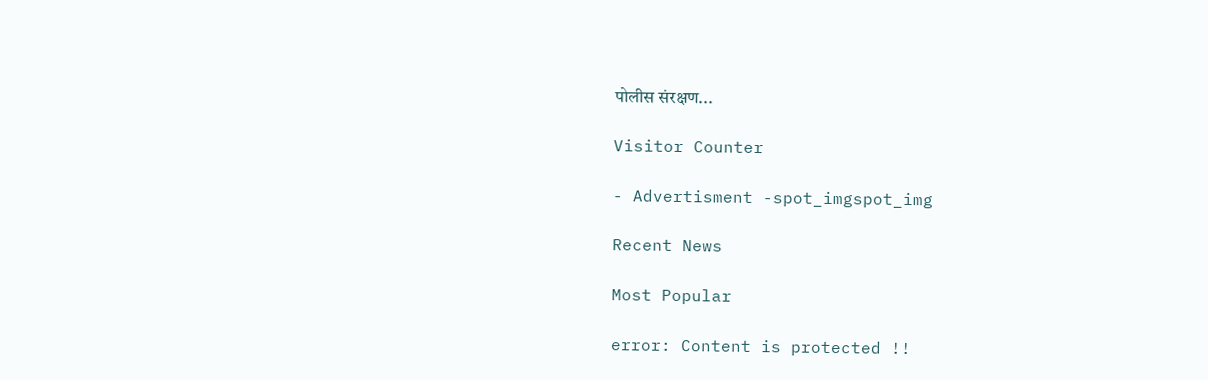पोलीस संरक्षण...

Visitor Counter

- Advertisment -spot_imgspot_img

Recent News

Most Popular

error: Content is protected !!